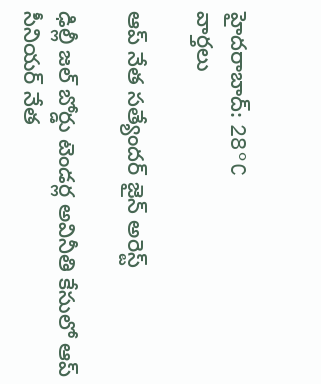హైదరాబాద్: 28°C
వార్తలు

ఆప్ నేత సత్యేందర్ జైన్ అరెస్ట్

ఢిల్లీ జల్‌ బోర్డు టెండర్ల అవినీతి కేసులో ఆప్‌ సీనియర్‌ నేత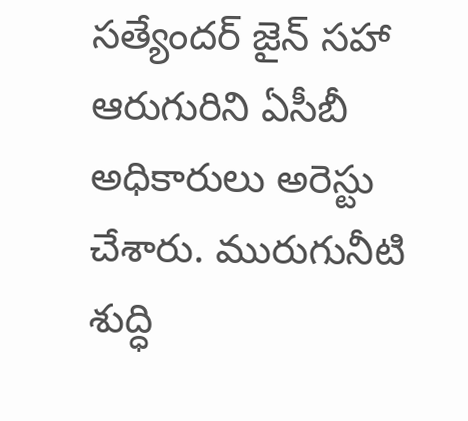సత్యేందర్‌ జైన్‌ సహా ఆరుగురిని ఏసీబీ అధికారులు అరెస్టు చేశారు. మురుగునీటి శుద్ధి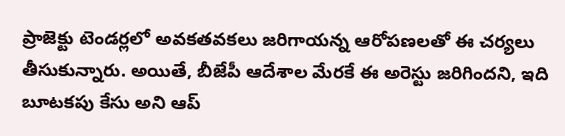ప్రాజెక్టు టెండర్లలో అవకతవకలు జరిగాయన్న ఆరోపణలతో ఈ చర్యలు తీసుకున్నారు. అయితే, బీజేపీ ఆదేశాల మేరకే ఈ అరెస్టు జరిగిందని, ఇది బూటకపు కేసు అని ఆప్‌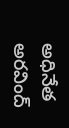అధినేత అరవింద్‌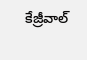కేజ్రీవాల్‌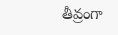తీవ్రంగా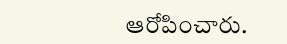ఆరోపించారు.